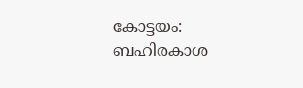കോട്ടയം: ബഹിരകാശ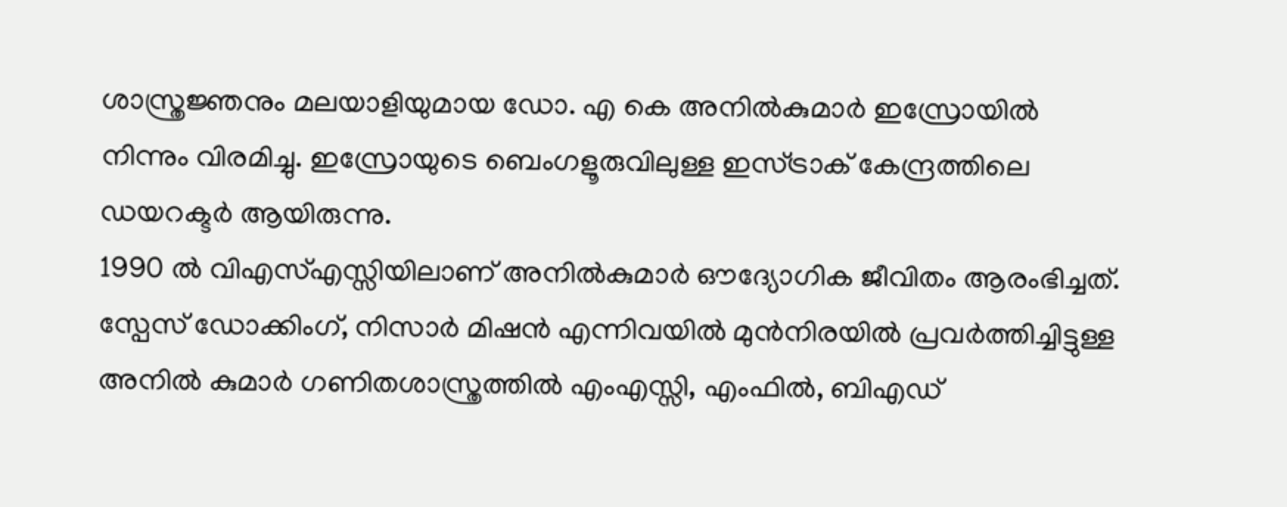ശാസ്ത്രജ്ഞനും മലയാളിയുമായ ഡോ. എ കെ അനിൽകുമാർ ഇസ്രോയിൽ നിന്നും വിരമിച്ചു. ഇസ്രോയുടെ ബെംഗളൂരുവിലുള്ള ഇസ്ട്രാക് കേന്ദ്രത്തിലെ ഡയറക്ടർ ആയിരുന്നു.
1990 ൽ വിഎസ്എസ്സിയിലാണ് അനിൽകുമാർ ഔദ്യോഗിക ജീവിതം ആരംഭിച്ചത്. സ്പേസ് ഡോക്കിംഗ്, നിസാർ മിഷൻ എന്നിവയിൽ മുൻനിരയിൽ പ്രവർത്തിച്ചിട്ടുള്ള അനിൽ കുമാർ ഗണിതശാസ്ത്രത്തിൽ എംഎസ്സി, എംഫിൽ, ബിഎഡ്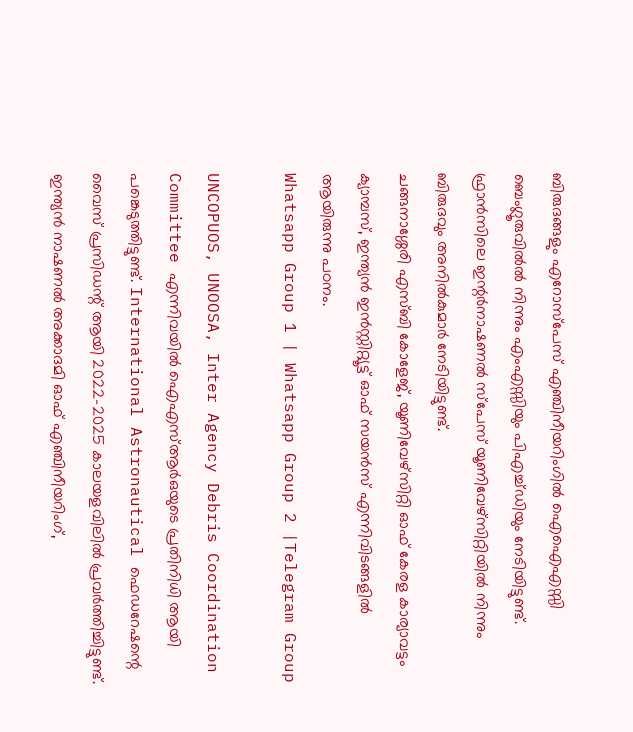ബിരുദങ്ങളും എറോസ്പേസ് എഞ്ചിനീയറിംഗിൽ ഐഐഎസ്സി ബെംഗ്ലൂരുവിൽൽ നിന്നും എംഎസ്സിയും പിഎച്ച്ഡിയും നേടിയിട്ടുണ്ട്. ഫ്രാൻസിലെ ഇന്റർനാഷണൽ സ്പേസ് യൂണിവേഴ്സിറ്റിയിൽ നിന്നും ബിരുദവും അനിൽകുമാർ നേടിയിട്ടുണ്ട്.
ചങ്ങനാശ്ശേരി എസ്ബി കോളേജ്, യൂണിവേഴ്സിറ്റി ഓഫ് കേരള കാര്യാവട്ടം ക്യാമ്പസ്, ഇന്ത്യൻ ഇൻസ്റ്റിറ്റ്യൂട്ട് ഓഫ് സയൻസ് എന്നിവിടങ്ങളിൽ ആയിരുന്നു പഠനം.
Whatsapp Group 1 | Whatsapp Group 2 |Telegram Group

UNCOPUOS, UNOOSA, Inter Agency Debris Coordination Committee എന്നിവയിൽ ഐഎസ്ആർഒയുടെ പ്രതിനിധി ആയി പങ്കെടുത്തിട്ടുണ്ട്. International Astronautical ഫെഡറേഷന്റെ വൈസ് പ്രസിഡന്റ് ആയി 2022-2025 കാലയളവിലിൽ പ്രവർത്തിച്ചിട്ടുണ്ട്.
ഇന്ത്യൻ നാഷണൽ അക്കാദമി ഓഫ് എഞ്ചിനീയറിംഗ്,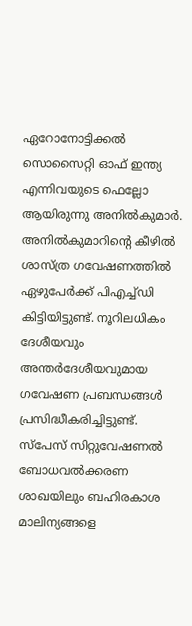ഏറോനോട്ടിക്കൽ സൊസൈറ്റി ഓഫ് ഇന്ത്യ എന്നിവയുടെ ഫെല്ലോ ആയിരുന്നു അനിൽകുമാർ.
അനിൽകുമാറിന്റെ കീഴിൽ ശാസ്ത്ര ഗവേഷണത്തിൽ ഏഴുപേർക്ക് പിഎച്ച്ഡി കിട്ടിയിട്ടുണ്ട്. നൂറിലധികം ദേശീയവും അന്തർദേശീയവുമായ ഗവേഷണ പ്രബന്ധങ്ങൾ പ്രസിദ്ധീകരിച്ചിട്ടുണ്ട്.
സ്പേസ് സിറ്റുവേഷണൽ ബോധവൽക്കരണ ശാഖയിലും ബഹിരകാശ മാലിന്യങ്ങളെ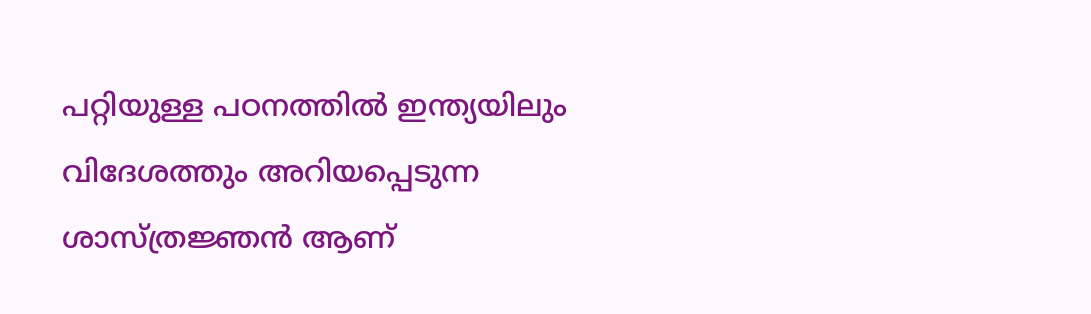പറ്റിയുള്ള പഠനത്തിൽ ഇന്ത്യയിലും വിദേശത്തും അറിയപ്പെടുന്ന ശാസ്ത്രജ്ഞൻ ആണ്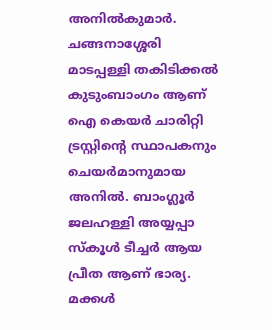അനിൽകുമാർ.
ചങ്ങനാശ്ശേരി മാടപ്പള്ളി തകിടിക്കൽ കുടുംബാംഗം ആണ് ഐ കെയർ ചാരിറ്റി ട്രസ്റ്റിന്റെ സ്ഥാപകനും ചെയർമാനുമായ അനിൽ. ബാംഗ്ലൂർ ജലഹള്ളി അയ്യപ്പാ സ്കൂൾ ടീച്ചർ ആയ പ്രീത ആണ് ഭാര്യ. മക്കൾ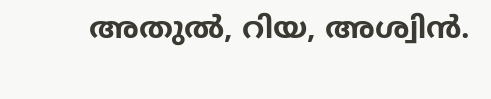അതുൽ, റിയ, അശ്വിൻ.